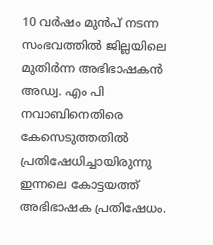10 വർഷം മുൻപ് നടന്ന സംഭവത്തിൽ ജില്ലയിലെ മുതിർന്ന അഭിഭാഷകൻ അഡ്വ. എം പി നവാബിനെതിരെ കേസെടുത്തതിൽ പ്രതിഷേധിച്ചായിരുന്നു ഇന്നലെ കോട്ടയത്ത് അഭിഭാഷക പ്രതിഷേധം.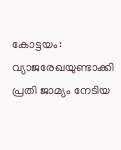കോട്ടയം: വ്യാജരേഖയുണ്ടാക്കി പ്രതി ജാമ്യം നേടിയ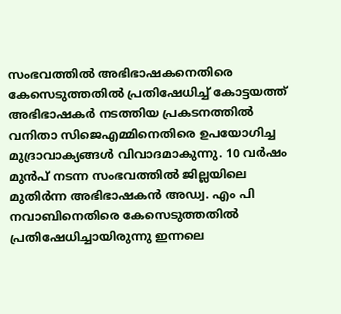സംഭവത്തിൽ അഭിഭാഷകനെതിരെ കേസെടുത്തതിൽ പ്രതിഷേധിച്ച് കോട്ടയത്ത് അഭിഭാഷകർ നടത്തിയ പ്രകടനത്തിൽ വനിതാ സിജെഎമ്മിനെതിരെ ഉപയോഗിച്ച മുദ്രാവാക്യങ്ങൾ വിവാദമാകുന്നു. 10 വർഷം മുൻപ് നടന്ന സംഭവത്തിൽ ജില്ലയിലെ മുതിർന്ന അഭിഭാഷകൻ അഡ്വ. എം പി നവാബിനെതിരെ കേസെടുത്തതിൽ പ്രതിഷേധിച്ചായിരുന്നു ഇന്നലെ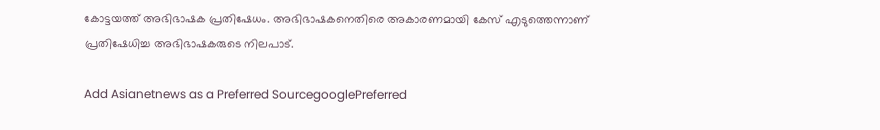കോട്ടയത്ത് അഭിഭാഷക പ്രതിഷേധം. അഭിഭാഷകനെതിരെ അകാരണമായി കേസ് എടുത്തെന്നാണ് പ്രതിഷേധിച്ച അഭിഭാഷകരുടെ നിലപാട്.

Add Asianetnews as a Preferred SourcegooglePreferred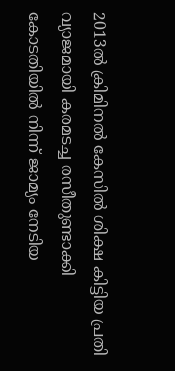2013ൽ ക്രിമിനൽ കേസിൽ ശിക്ഷ കിട്ടിയ പ്രതി വ്യാജമായി കരമടച്ച രസീതുണ്ടാക്കി കോടതിയിൽ നിന്ന് ജാമ്യം നേടിയ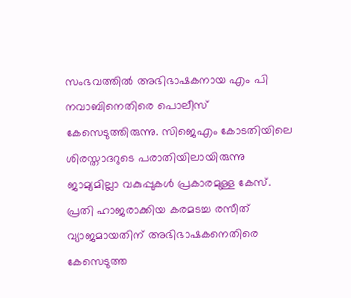സംഭവത്തിൽ അഭിഭാഷകനായ എം പി നവാബിനെതിരെ പൊലീസ് കേസെടുത്തിരുന്നു. സിജെഎം കോടതിയിലെ ശിരസ്താദറുടെ പരാതിയിലായിരുന്നു ജാമ്യമില്ലാ വകുപ്പുകൾ പ്രകാരമുള്ള കേസ്. പ്രതി ഹാജരാക്കിയ കരമടച്ച രസീത് വ്യാജമായതിന് അഭിഭാഷകനെതിരെ കേസെടുത്ത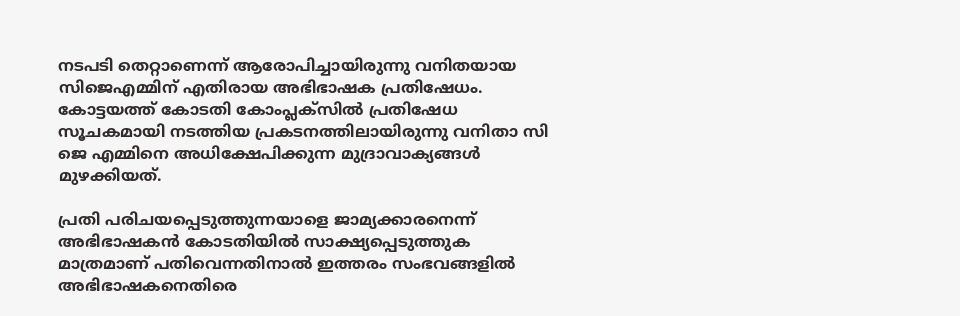നടപടി തെറ്റാണെന്ന് ആരോപിച്ചായിരുന്നു വനിതയായ സിജെഎമ്മിന് എതിരായ അഭിഭാഷക പ്രതിഷേധം. കോട്ടയത്ത് കോടതി കോംപ്ലക്സിൽ പ്രതിഷേധ സൂചകമായി നടത്തിയ പ്രകടനത്തിലായിരുന്നു വനിതാ സി ജെ എമ്മിനെ അധിക്ഷേപിക്കുന്ന മുദ്രാവാക്യങ്ങൾ മുഴക്കിയത്.

പ്രതി പരിചയപ്പെടുത്തുന്നയാളെ ജാമ്യക്കാരനെന്ന് അഭിഭാഷകൻ കോടതിയിൽ സാക്ഷ്യപ്പെടുത്തുക മാത്രമാണ് പതിവെന്നതിനാൽ ഇത്തരം സംഭവങ്ങളിൽ അഭിഭാഷകനെതിരെ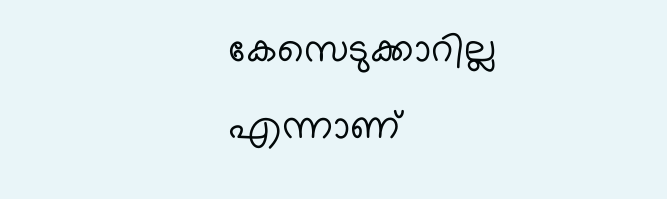കേസെടുക്കാറില്ല എന്നാണ്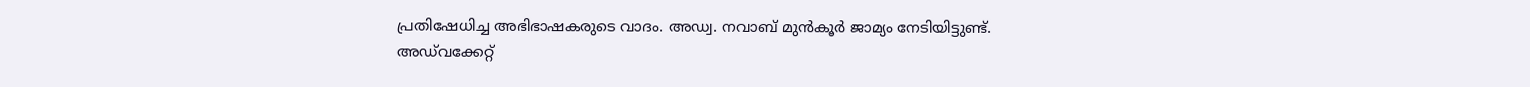പ്രതിഷേധിച്ച അഭിഭാഷകരുടെ വാദം. അഡ്വ. നവാബ് മുൻകൂർ ജാമ്യം നേടിയിട്ടുണ്ട്. അഡ്‌വക്കേറ്റ്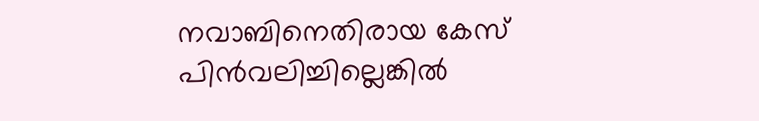നവാബിനെതിരായ കേസ് പിൻവലിച്ചില്ലെങ്കിൽ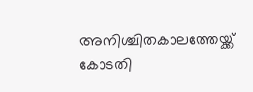അനിശ്ചിതകാലത്തേയ്ക്ക് കോടതി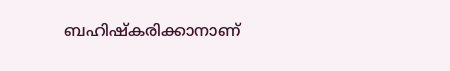ബഹിഷ്കരിക്കാനാണ്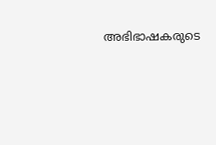അഭിഭാഷകരുടെ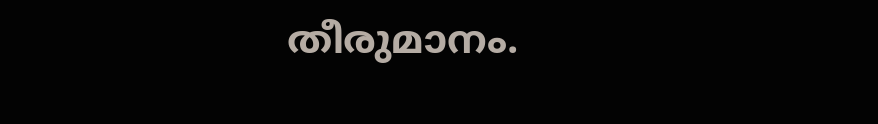തീരുമാനം.